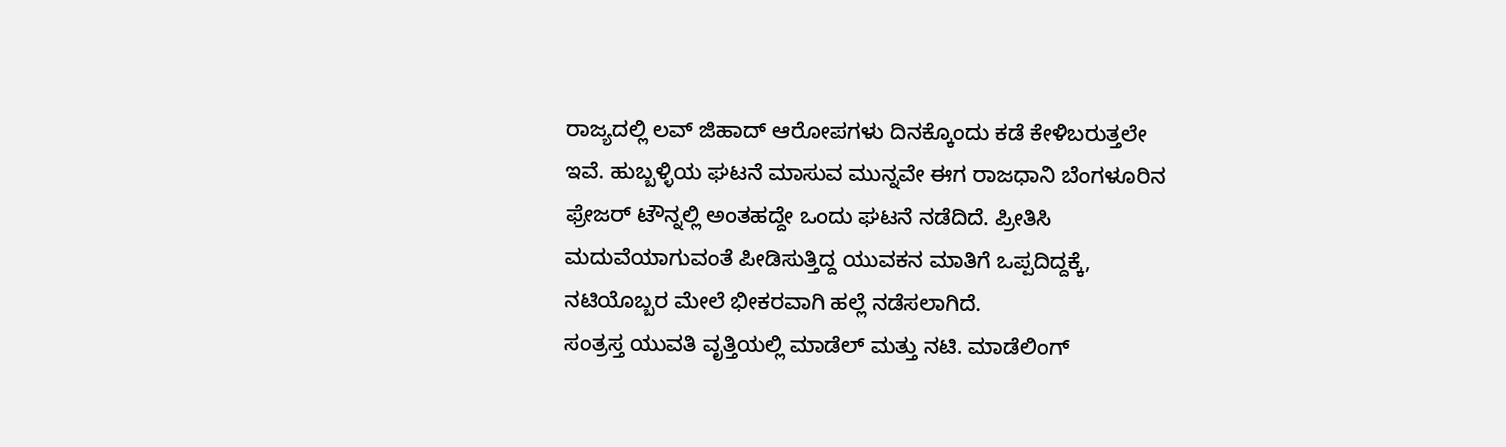ರಾಜ್ಯದಲ್ಲಿ ಲವ್ ಜಿಹಾದ್ ಆರೋಪಗಳು ದಿನಕ್ಕೊಂದು ಕಡೆ ಕೇಳಿಬರುತ್ತಲೇ ಇವೆ. ಹುಬ್ಬಳ್ಳಿಯ ಘಟನೆ ಮಾಸುವ ಮುನ್ನವೇ ಈಗ ರಾಜಧಾನಿ ಬೆಂಗಳೂರಿನ ಫ್ರೇಜರ್ ಟೌನ್ನಲ್ಲಿ ಅಂತಹದ್ದೇ ಒಂದು ಘಟನೆ ನಡೆದಿದೆ. ಪ್ರೀತಿಸಿ ಮದುವೆಯಾಗುವಂತೆ ಪೀಡಿಸುತ್ತಿದ್ದ ಯುವಕನ ಮಾತಿಗೆ ಒಪ್ಪದಿದ್ದಕ್ಕೆ, ನಟಿಯೊಬ್ಬರ ಮೇಲೆ ಭೀಕರವಾಗಿ ಹಲ್ಲೆ ನಡೆಸಲಾಗಿದೆ.
ಸಂತ್ರಸ್ತ ಯುವತಿ ವೃತ್ತಿಯಲ್ಲಿ ಮಾಡೆಲ್ ಮತ್ತು ನಟಿ. ಮಾಡೆಲಿಂಗ್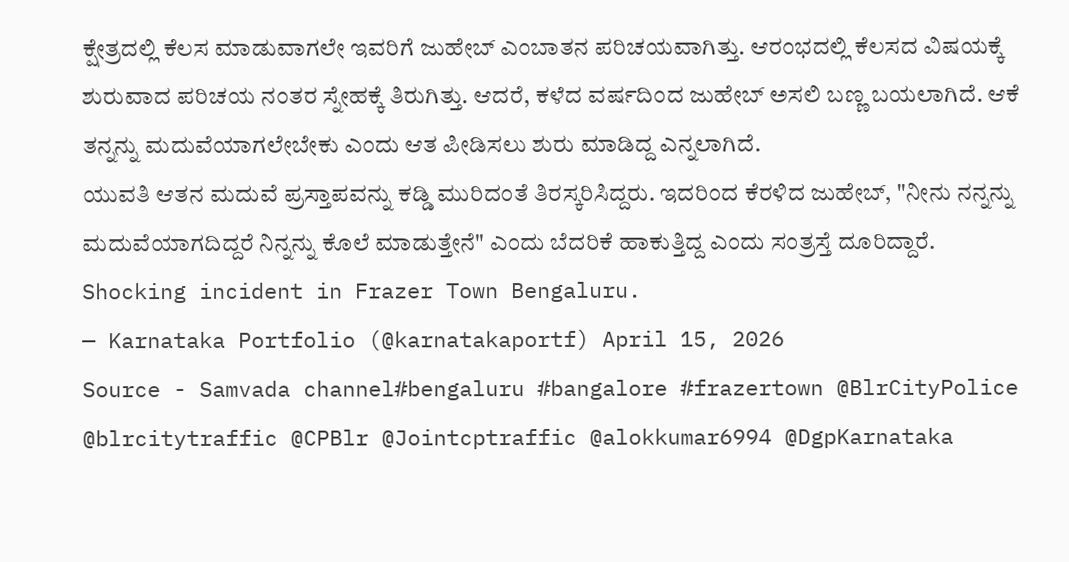ಕ್ಷೇತ್ರದಲ್ಲಿ ಕೆಲಸ ಮಾಡುವಾಗಲೇ ಇವರಿಗೆ ಜುಹೇಬ್ ಎಂಬಾತನ ಪರಿಚಯವಾಗಿತ್ತು. ಆರಂಭದಲ್ಲಿ ಕೆಲಸದ ವಿಷಯಕ್ಕೆ ಶುರುವಾದ ಪರಿಚಯ ನಂತರ ಸ್ನೇಹಕ್ಕೆ ತಿರುಗಿತ್ತು. ಆದರೆ, ಕಳೆದ ವರ್ಷದಿಂದ ಜುಹೇಬ್ ಅಸಲಿ ಬಣ್ಣ ಬಯಲಾಗಿದೆ. ಆಕೆ ತನ್ನನ್ನು ಮದುವೆಯಾಗಲೇಬೇಕು ಎಂದು ಆತ ಪೀಡಿಸಲು ಶುರು ಮಾಡಿದ್ದ ಎನ್ನಲಾಗಿದೆ.
ಯುವತಿ ಆತನ ಮದುವೆ ಪ್ರಸ್ತಾಪವನ್ನು ಕಡ್ಡಿ ಮುರಿದಂತೆ ತಿರಸ್ಕರಿಸಿದ್ದರು. ಇದರಿಂದ ಕೆರಳಿದ ಜುಹೇಬ್, "ನೀನು ನನ್ನನ್ನು ಮದುವೆಯಾಗದಿದ್ದರೆ ನಿನ್ನನ್ನು ಕೊಲೆ ಮಾಡುತ್ತೇನೆ" ಎಂದು ಬೆದರಿಕೆ ಹಾಕುತ್ತಿದ್ದ ಎಂದು ಸಂತ್ರಸ್ತೆ ದೂರಿದ್ದಾರೆ.
Shocking incident in Frazer Town Bengaluru.
— Karnataka Portfolio (@karnatakaportf) April 15, 2026
Source - Samvada channel#bengaluru #bangalore #frazertown @BlrCityPolice @blrcitytraffic @CPBlr @Jointcptraffic @alokkumar6994 @DgpKarnataka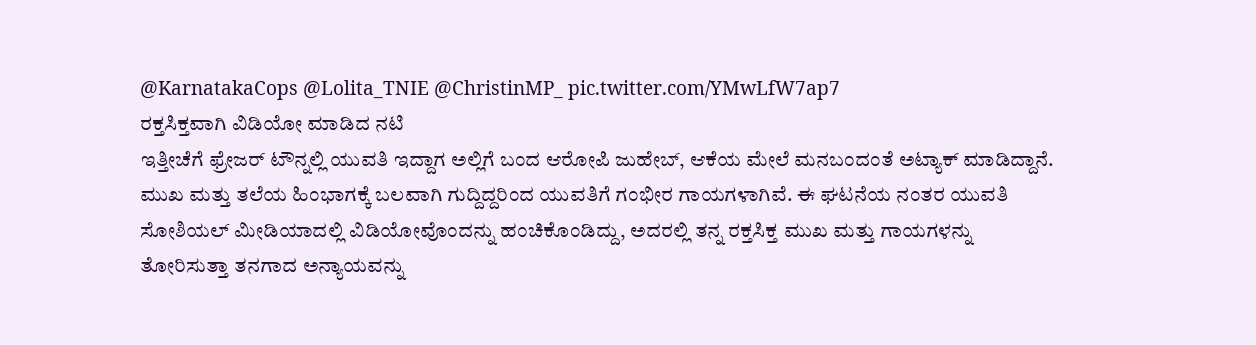@KarnatakaCops @Lolita_TNIE @ChristinMP_ pic.twitter.com/YMwLfW7ap7
ರಕ್ತಸಿಕ್ತವಾಗಿ ವಿಡಿಯೋ ಮಾಡಿದ ನಟಿ
ಇತ್ತೀಚೆಗೆ ಫ್ರೇಜರ್ ಟೌನ್ನಲ್ಲಿ ಯುವತಿ ಇದ್ದಾಗ ಅಲ್ಲಿಗೆ ಬಂದ ಆರೋಪಿ ಜುಹೇಬ್, ಆಕೆಯ ಮೇಲೆ ಮನಬಂದಂತೆ ಅಟ್ಯಾಕ್ ಮಾಡಿದ್ದಾನೆ. ಮುಖ ಮತ್ತು ತಲೆಯ ಹಿಂಭಾಗಕ್ಕೆ ಬಲವಾಗಿ ಗುದ್ದಿದ್ದರಿಂದ ಯುವತಿಗೆ ಗಂಭೀರ ಗಾಯಗಳಾಗಿವೆ. ಈ ಘಟನೆಯ ನಂತರ ಯುವತಿ ಸೋಶಿಯಲ್ ಮೀಡಿಯಾದಲ್ಲಿ ವಿಡಿಯೋವೊಂದನ್ನು ಹಂಚಿಕೊಂಡಿದ್ದು, ಅದರಲ್ಲಿ ತನ್ನ ರಕ್ತಸಿಕ್ತ ಮುಖ ಮತ್ತು ಗಾಯಗಳನ್ನು ತೋರಿಸುತ್ತಾ ತನಗಾದ ಅನ್ಯಾಯವನ್ನು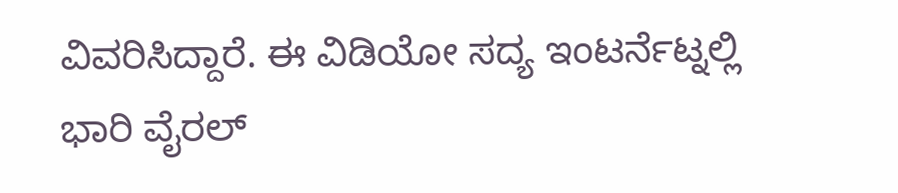ವಿವರಿಸಿದ್ದಾರೆ. ಈ ವಿಡಿಯೋ ಸದ್ಯ ಇಂಟರ್ನೆಟ್ನಲ್ಲಿ ಭಾರಿ ವೈರಲ್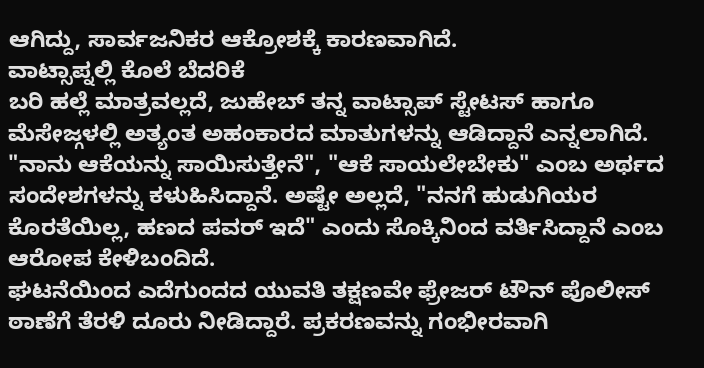ಆಗಿದ್ದು, ಸಾರ್ವಜನಿಕರ ಆಕ್ರೋಶಕ್ಕೆ ಕಾರಣವಾಗಿದೆ.
ವಾಟ್ಸಾಪ್ನಲ್ಲಿ ಕೊಲೆ ಬೆದರಿಕೆ
ಬರಿ ಹಲ್ಲೆ ಮಾತ್ರವಲ್ಲದೆ, ಜುಹೇಬ್ ತನ್ನ ವಾಟ್ಸಾಪ್ ಸ್ಟೇಟಸ್ ಹಾಗೂ ಮೆಸೇಜ್ಗಳಲ್ಲಿ ಅತ್ಯಂತ ಅಹಂಕಾರದ ಮಾತುಗಳನ್ನು ಆಡಿದ್ದಾನೆ ಎನ್ನಲಾಗಿದೆ. "ನಾನು ಆಕೆಯನ್ನು ಸಾಯಿಸುತ್ತೇನೆ", "ಆಕೆ ಸಾಯಲೇಬೇಕು" ಎಂಬ ಅರ್ಥದ ಸಂದೇಶಗಳನ್ನು ಕಳುಹಿಸಿದ್ದಾನೆ. ಅಷ್ಟೇ ಅಲ್ಲದೆ, "ನನಗೆ ಹುಡುಗಿಯರ ಕೊರತೆಯಿಲ್ಲ, ಹಣದ ಪವರ್ ಇದೆ" ಎಂದು ಸೊಕ್ಕಿನಿಂದ ವರ್ತಿಸಿದ್ದಾನೆ ಎಂಬ ಆರೋಪ ಕೇಳಿಬಂದಿದೆ.
ಘಟನೆಯಿಂದ ಎದೆಗುಂದದ ಯುವತಿ ತಕ್ಷಣವೇ ಫ್ರೇಜರ್ ಟೌನ್ ಪೊಲೀಸ್ ಠಾಣೆಗೆ ತೆರಳಿ ದೂರು ನೀಡಿದ್ದಾರೆ. ಪ್ರಕರಣವನ್ನು ಗಂಭೀರವಾಗಿ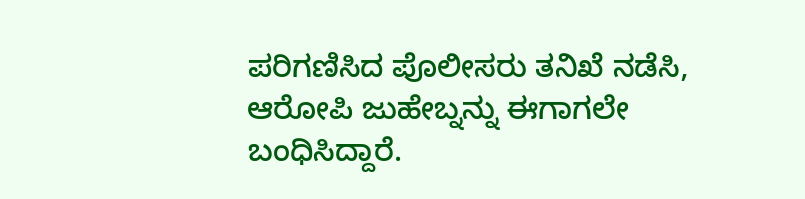ಪರಿಗಣಿಸಿದ ಪೊಲೀಸರು ತನಿಖೆ ನಡೆಸಿ, ಆರೋಪಿ ಜುಹೇಬ್ನನ್ನು ಈಗಾಗಲೇ ಬಂಧಿಸಿದ್ದಾರೆ.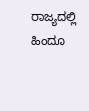ರಾಜ್ಯದಲ್ಲಿ ಹಿಂದೂ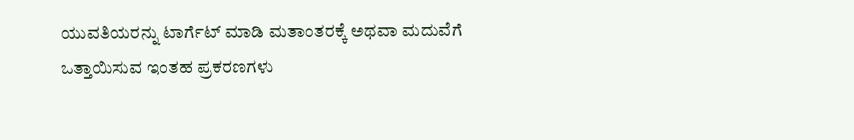ಯುವತಿಯರನ್ನು ಟಾರ್ಗೆಟ್ ಮಾಡಿ ಮತಾಂತರಕ್ಕೆ ಅಥವಾ ಮದುವೆಗೆ ಒತ್ತಾಯಿಸುವ ಇಂತಹ ಪ್ರಕರಣಗಳು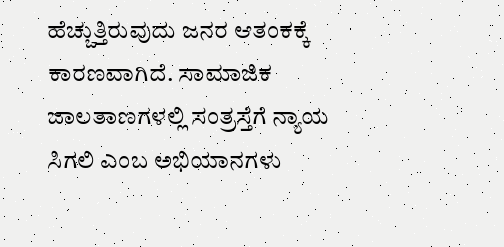ಹೆಚ್ಚುತ್ತಿರುವುದು ಜನರ ಆತಂಕಕ್ಕೆ ಕಾರಣವಾಗಿದೆ. ಸಾಮಾಜಿಕ ಜಾಲತಾಣಗಳಲ್ಲಿ ಸಂತ್ರಸ್ತೆಗೆ ನ್ಯಾಯ ಸಿಗಲಿ ಎಂಬ ಅಭಿಯಾನಗಳು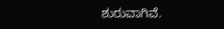ಶುರುವಾಗಿವೆ.